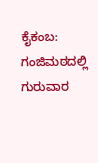ಕೈಕಂಬ: ಗಂಜಿಮಠದಲ್ಲಿ ಗುರುವಾರ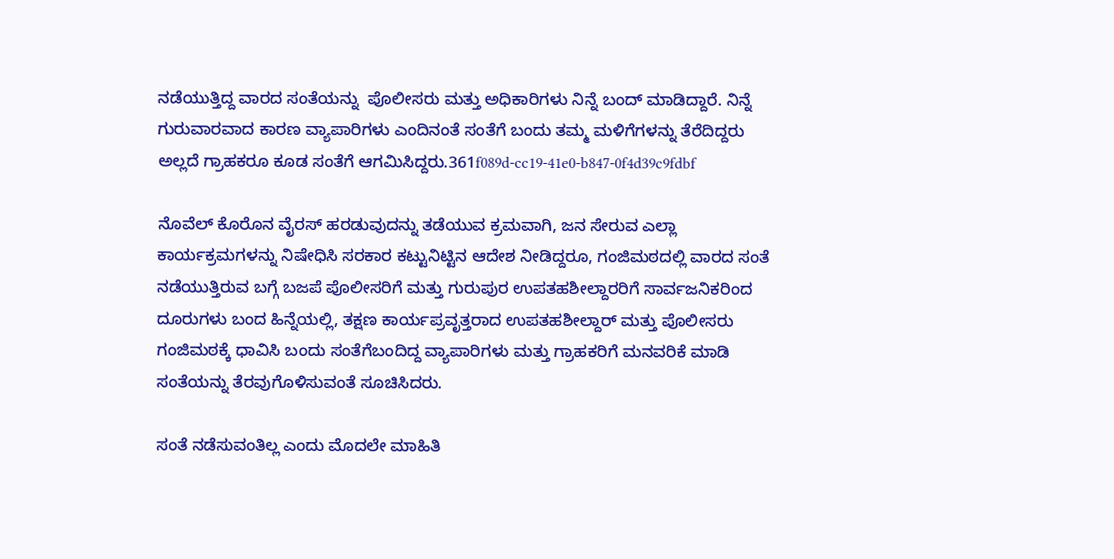ನಡೆಯುತ್ತಿದ್ದ ವಾರದ ಸಂತೆಯನ್ನು  ಪೊಲೀಸರು ಮತ್ತು ಅಧಿಕಾರಿಗಳು ನಿನ್ನೆ ಬಂದ್ ಮಾಡಿದ್ದಾರೆ. ನಿನ್ನೆ ಗುರುವಾರವಾದ ಕಾರಣ ವ್ಯಾಪಾರಿಗಳು ಎಂದಿನಂತೆ ಸಂತೆಗೆ ಬಂದು ತಮ್ಮ ಮಳಿಗೆಗಳನ್ನು ತೆರೆದಿದ್ದರು ಅಲ್ಲದೆ ಗ್ರಾಹಕರೂ ಕೂಡ ಸಂತೆಗೆ ಆಗಮಿಸಿದ್ದರು.361f089d-cc19-41e0-b847-0f4d39c9fdbf

ನೊವೆಲ್ ಕೊರೊನ ವೈರಸ್ ಹರಡುವುದನ್ನು ತಡೆಯುವ ಕ್ರಮವಾಗಿ, ಜನ ಸೇರುವ ಎಲ್ಲಾ ಕಾರ್ಯಕ್ರಮಗಳನ್ನು ನಿಷೇಧಿಸಿ ಸರಕಾರ ಕಟ್ಟುನಿಟ್ಟಿನ ಆದೇಶ ನೀಡಿದ್ದರೂ, ಗಂಜಿಮಠದಲ್ಲಿ ವಾರದ ಸಂತೆ ನಡೆಯುತ್ತಿರುವ ಬಗ್ಗೆ ಬಜಪೆ ಪೊಲೀಸರಿಗೆ ಮತ್ತು ಗುರುಪುರ ಉಪತಹಶೀಲ್ದಾರರಿಗೆ ಸಾರ್ವಜನಿಕರಿಂದ ದೂರುಗಳು ಬಂದ ಹಿನ್ನೆಯಲ್ಲಿ, ತಕ್ಷಣ ಕಾರ್ಯಪ್ರವೃತ್ತರಾದ ಉಪತಹಶೀಲ್ದಾರ್ ಮತ್ತು ಪೊಲೀಸರು ಗಂಜಿಮಠಕ್ಕೆ ಧಾವಿಸಿ ಬಂದು ಸಂತೆಗೆಬಂದಿದ್ದ ವ್ಯಾಪಾರಿಗಳು ಮತ್ತು ಗ್ರಾಹಕರಿಗೆ ಮನವರಿಕೆ ಮಾಡಿ ಸಂತೆಯನ್ನು ತೆರವುಗೊಳಿಸುವಂತೆ ಸೂಚಿಸಿದರು.

ಸಂತೆ ನಡೆಸುವಂತಿಲ್ಲ ಎಂದು ಮೊದಲೇ ಮಾಹಿತಿ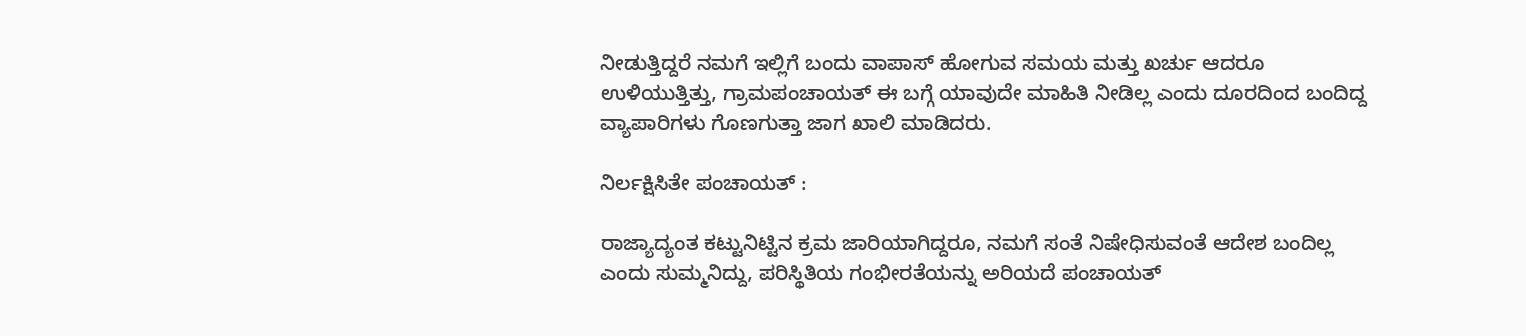ನೀಡುತ್ತಿದ್ದರೆ ನಮಗೆ ಇಲ್ಲಿಗೆ ಬಂದು ವಾಪಾಸ್ ಹೋಗುವ ಸಮಯ ಮತ್ತು ಖರ್ಚು ಆದರೂ ಉಳಿಯುತ್ತಿತ್ತು, ಗ್ರಾಮಪಂಚಾಯತ್ ಈ ಬಗ್ಗೆ ಯಾವುದೇ ಮಾಹಿತಿ ನೀಡಿಲ್ಲ ಎಂದು ದೂರದಿಂದ ಬಂದಿದ್ದ ವ್ಯಾಪಾರಿಗಳು ಗೊಣಗುತ್ತಾ ಜಾಗ ಖಾಲಿ ಮಾಡಿದರು.

ನಿರ್ಲಕ್ಷಿಸಿತೇ ಪಂಚಾಯತ್ :

ರಾಜ್ಯಾದ್ಯಂತ ಕಟ್ಟುನಿಟ್ಟಿನ ಕ್ರಮ ಜಾರಿಯಾಗಿದ್ದರೂ, ನಮಗೆ ಸಂತೆ ನಿಷೇಧಿಸುವಂತೆ ಆದೇಶ ಬಂದಿಲ್ಲ ಎಂದು ಸುಮ್ಮನಿದ್ದು, ಪರಿಸ್ಥಿತಿಯ ಗಂಭೀರತೆಯನ್ನು ಅರಿಯದೆ ಪಂಚಾಯತ್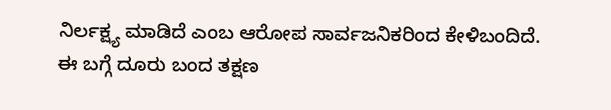ನಿರ್ಲಕ್ಷ್ಯ ಮಾಡಿದೆ ಎಂಬ ಆರೋಪ ಸಾರ್ವಜನಿಕರಿಂದ ಕೇಳಿಬಂದಿದೆ. ಈ ಬಗ್ಗೆ ದೂರು ಬಂದ ತಕ್ಷಣ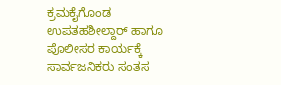ಕ್ರಮಕೈಗೊಂಡ ಉಪತಹಶೀಲ್ದಾರ್ ಹಾಗೂ ಪೊಲೀಸರ ಕಾರ್ಯಕ್ಕೆ ಸಾರ್ವಜನಿಕರು ಸಂತಸ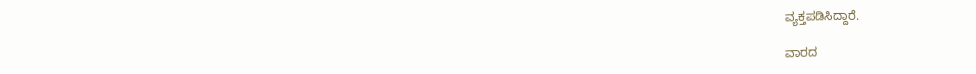ವ್ಯಕ್ತಪಡಿಸಿದ್ದಾರೆ.

ವಾರದ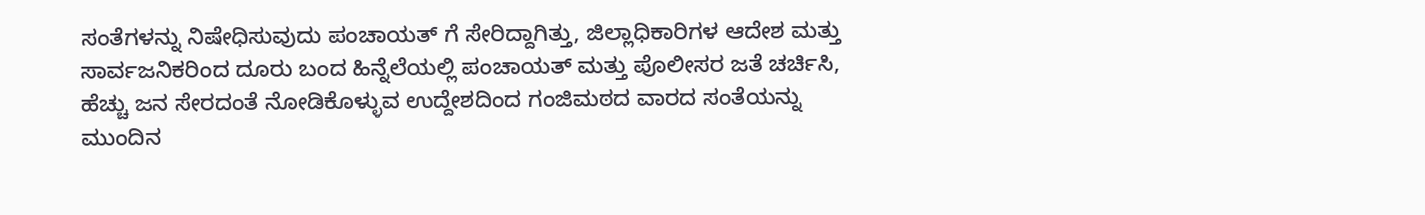ಸಂತೆಗಳನ್ನು ನಿಷೇಧಿಸುವುದು ಪಂಚಾಯತ್ ಗೆ ಸೇರಿದ್ದಾಗಿತ್ತು, ಜಿಲ್ಲಾಧಿಕಾರಿಗಳ ಆದೇಶ ಮತ್ತು ಸಾರ್ವಜನಿಕರಿಂದ ದೂರು ಬಂದ ಹಿನ್ನೆಲೆಯಲ್ಲಿ ಪಂಚಾಯತ್ ಮತ್ತು ಪೊಲೀಸರ ಜತೆ ಚರ್ಚಿಸಿ, ಹೆಚ್ಚು ಜನ ಸೇರದಂತೆ ನೋಡಿಕೊಳ್ಳುವ ಉದ್ದೇಶದಿಂದ ಗಂಜಿಮಠದ ವಾರದ ಸಂತೆಯನ್ನು ಮುಂದಿನ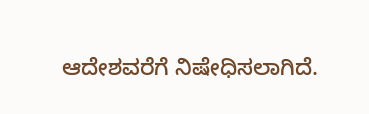ಆದೇಶವರೆಗೆ ನಿಷೇಧಿಸಲಾಗಿದೆ.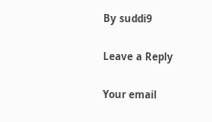By suddi9

Leave a Reply

Your email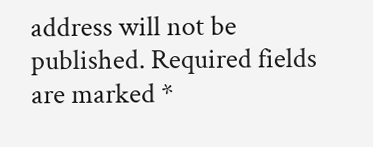address will not be published. Required fields are marked *